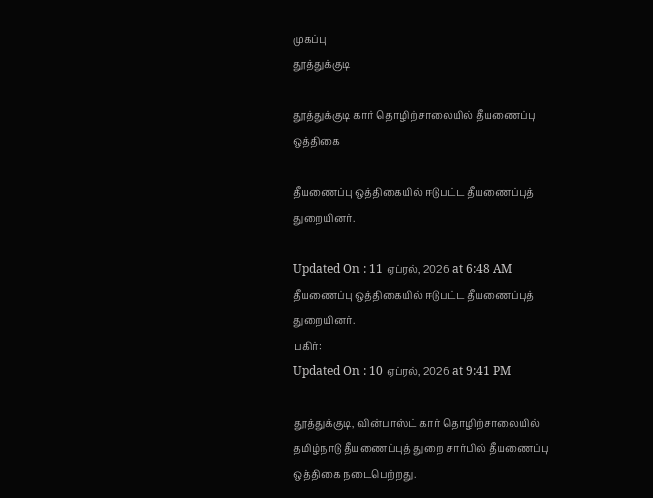முகப்பு
தூத்துக்குடி

தூத்துக்குடி கார் தொழிற்சாலையில் தீயணைப்பு ஒத்திகை

தீயணைப்பு ஒத்திகையில் ஈடுபட்ட தீயணைப்புத் துறையினர்.

Updated On : 11 ஏப்ரல், 2026 at 6:48 AM
தீயணைப்பு ஒத்திகையில் ஈடுபட்ட தீயணைப்புத் துறையினர்.
பகிர்:
Updated On : 10 ஏப்ரல், 2026 at 9:41 PM

தூத்துக்குடி, வின்பாஸ்ட் கார் தொழிற்சாலையில் தமிழ்நாடு தீயணைப்புத் துறை சார்பில் தீயணைப்பு ஒத்திகை நடைபெற்றது.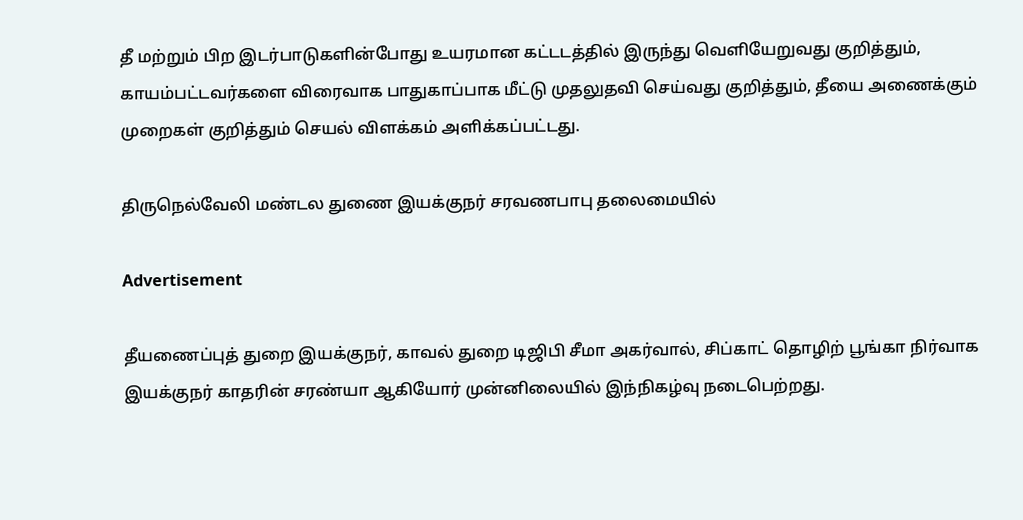தீ மற்றும் பிற இடர்பாடுகளின்போது உயரமான கட்டடத்தில் இருந்து வெளியேறுவது குறித்தும், காயம்பட்டவர்களை விரைவாக பாதுகாப்பாக மீட்டு முதலுதவி செய்வது குறித்தும், தீயை அணைக்கும் முறைகள் குறித்தும் செயல் விளக்கம் அளிக்கப்பட்டது.

திருநெல்வேலி மண்டல துணை இயக்குநர் சரவணபாபு தலைமையில்

Advertisement

தீயணைப்புத் துறை இயக்குநர், காவல் துறை டிஜிபி சீமா அகர்வால், சிப்காட் தொழிற் பூங்கா நிர்வாக இயக்குநர் காதரின் சரண்யா ஆகியோர் முன்னிலையில் இந்நிகழ்வு நடைபெற்றது.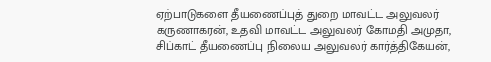ஏற்பாடுகளை தீயணைப்புத் துறை மாவட்ட அலுவலர் கருணாகரன், உதவி மாவட்ட அலுவலர் கோமதி அமுதா, சிப்காட் தீயணைப்பு நிலைய அலுவலர் கார்த்திகேயன்,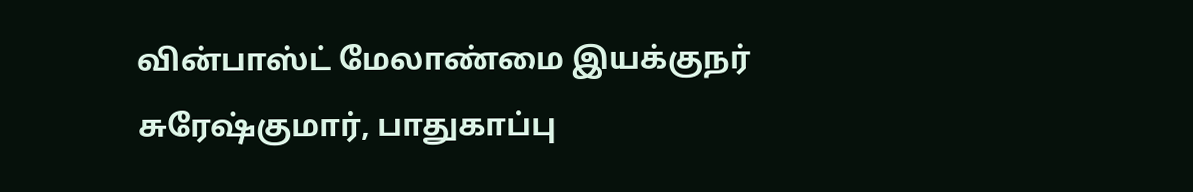வின்பாஸ்ட் மேலாண்மை இயக்குநர் சுரேஷ்குமார், பாதுகாப்பு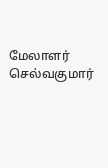மேலாளர் செல்வகுமார்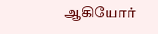ஆகியோர்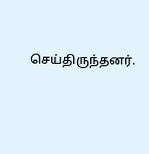செய்திருந்தனர்.